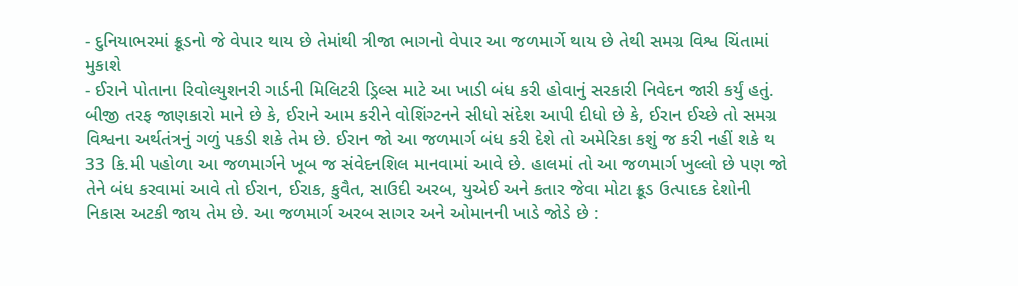- દુનિયાભરમાં ક્રૂડનો જે વેપાર થાય છે તેમાંથી ત્રીજા ભાગનો વેપાર આ જળમાર્ગે થાય છે તેથી સમગ્ર વિશ્વ ચિંતામાં મુકાશે
- ઈરાને પોતાના રિવોલ્યુશનરી ગાર્ડની મિલિટરી ડ્રિલ્સ માટે આ ખાડી બંધ કરી હોવાનું સરકારી નિવેદન જારી કર્યું હતું. બીજી તરફ જાણકારો માને છે કે, ઈરાને આમ કરીને વોશિંગ્ટનને સીધો સંદેશ આપી દીધો છે કે, ઈરાન ઈચ્છે તો સમગ્ર વિશ્વના અર્થતંત્રનું ગળું પકડી શકે તેમ છે. ઈરાન જો આ જળમાર્ગ બંધ કરી દેશે તો અમેરિકા કશું જ કરી નહીં શકે થ 33 કિ.મી પહોળા આ જળમાર્ગને ખૂબ જ સંવેદનશિલ માનવામાં આવે છે. હાલમાં તો આ જળમાર્ગ ખુલ્લો છે પણ જો તેને બંધ કરવામાં આવે તો ઈરાન, ઈરાક, કુવૈત, સાઉદી અરબ, યુએઈ અને કતાર જેવા મોટા ક્રૂડ ઉત્પાદક દેશોની નિકાસ અટકી જાય તેમ છે. આ જળમાર્ગ અરબ સાગર અને ઓમાનની ખાડે જોડે છે :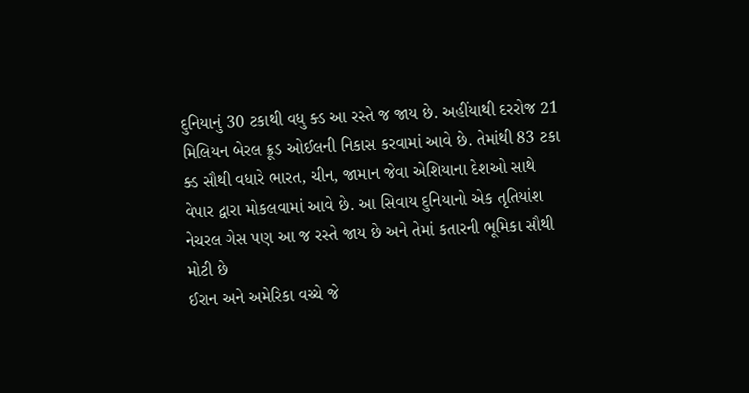દુનિયાનું 30 ટકાથી વધુ ક્ડ આ રસ્તે જ જાય છે. અહીંયાથી દરરોજ 21 મિલિયન બેરલ ક્રૂડ ઓઈલની નિકાસ કરવામાં આવે છે. તેમાંથી 83 ટકા ક્ડ સૌથી વધારે ભારત, ચીન, જામાન જેવા એશિયાના દેશઓ સાથે વેપાર દ્વારા મોકલવામાં આવે છે. આ સિવાય દુનિયાનો એક તૃતિયાંશ નેચરલ ગેસ પણ આ જ રસ્તે જાય છે અને તેમાં કતારની ભૂમિકા સૌથી મોટી છે
ઈરાન અને અમેરિકા વચ્ચે જે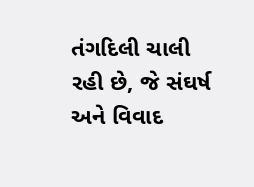તંગદિલી ચાલી રહી છે, જે સંઘર્ષ અને વિવાદ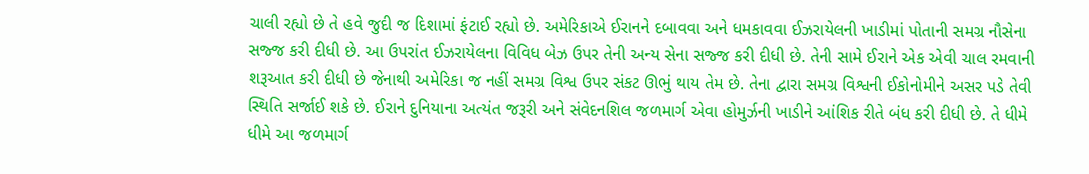ચાલી રહ્યો છે તે હવે જુદી જ દિશામાં ફંટાઈ રહ્યો છે. અમેરિકાએ ઈરાનને દબાવવા અને ધમકાવવા ઈઝરાયેલની ખાડીમાં પોતાની સમગ્ર નૌસેના સજ્જ કરી દીધી છે. આ ઉપરાંત ઈઝરાયેલના વિવિધ બેઝ ઉપર તેની અન્ય સેના સજ્જ કરી દીધી છે. તેની સામે ઈરાને એક એવી ચાલ રમવાની શરૂઆત કરી દીધી છે જેનાથી અમેરિકા જ નહીં સમગ્ર વિશ્વ ઉપર સંકટ ઊભું થાય તેમ છે. તેના દ્વારા સમગ્ર વિશ્વની ઈકોનોમીને અસર પડે તેવી સ્થિતિ સર્જાઈ શકે છે. ઈરાને દુનિયાના અત્યંત જરૂરી અને સંવેદનશિલ જળમાર્ગ એવા હોમુર્ઝની ખાડીને આંશિક રીતે બંધ કરી દીધી છે. તે ધીમે ધીમે આ જળમાર્ગ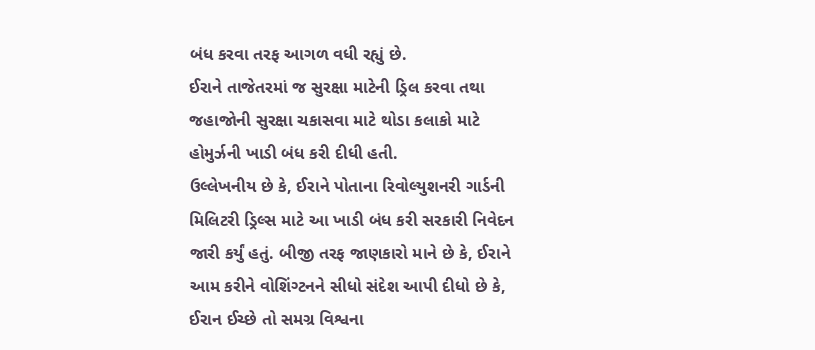બંધ કરવા તરફ આગળ વધી રહ્યું છે.
ઈરાને તાજેતરમાં જ સુરક્ષા માટેની ડ્રિલ કરવા તથા જહાજોની સુરક્ષા ચકાસવા માટે થોડા કલાકો માટે હોમુર્ઝની ખાડી બંધ કરી દીધી હતી.
ઉલ્લેખનીય છે કે, ઈરાને પોતાના રિવોલ્યુશનરી ગાર્ડની મિલિટરી ડ્રિલ્સ માટે આ ખાડી બંધ કરી સરકારી નિવેદન જારી કર્યું હતું. બીજી તરફ જાણકારો માને છે કે, ઈરાને આમ કરીને વોશિંગ્ટનને સીધો સંદેશ આપી દીધો છે કે, ઈરાન ઈચ્છે તો સમગ્ર વિશ્વના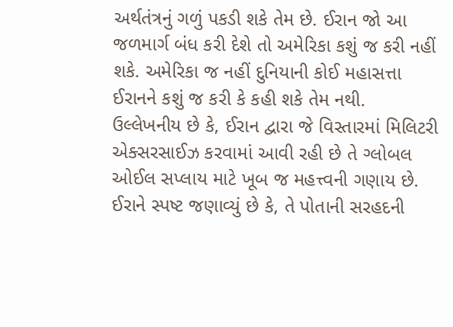અર્થતંત્રનું ગળું પકડી શકે તેમ છે. ઈરાન જો આ જળમાર્ગ બંધ કરી દેશે તો અમેરિકા કશું જ કરી નહીં શકે. અમેરિકા જ નહીં દુનિયાની કોઈ મહાસત્તા ઈરાનને કશું જ કરી કે કહી શકે તેમ નથી. ઉલ્લેખનીય છે કે, ઈરાન દ્વારા જે વિસ્તારમાં મિલિટરી એક્સરસાઈઝ કરવામાં આવી રહી છે તે ગ્લોબલ ઓઈલ સપ્લાય માટે ખૂબ જ મહત્ત્વની ગણાય છે. ઈરાને સ્પષ્ટ જણાવ્યું છે કે, તે પોતાની સરહદની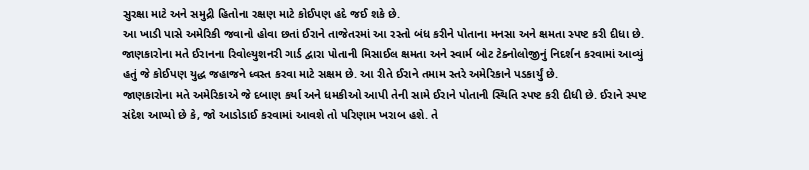સુરક્ષા માટે અને સમુદ્રી હિતોના રક્ષણ માટે કોઈપણ હદે જઈ શકે છે.
આ ખાડી પાસે અમેરિકી જવાનો હોવા છતાં ઈરાને તાજેતરમાં આ રસ્તો બંધ કરીને પોતાના મનસા અને ક્ષમતા સ્પષ્ટ કરી દીધા છે.
જાણકારોના મતે ઈરાનના રિવોલ્યુશનરી ગાર્ડ દ્વારા પોતાની મિસાઈલ ક્ષમતા અને સ્વાર્મ બોટ ટેક્નોલોજીનું નિદર્શન કરવામાં આવ્યું હતું જે કોઈપણ યુદ્ધ જહાજને ધ્વસ્ત કરવા માટે સક્ષમ છે. આ રીતે ઈરાને તમામ સ્તરે અમેરિકાને પડકાર્યું છે.
જાણકારોના મતે અમેરિકાએ જે દબાણ કર્યા અને ધમકીઓ આપી તેની સામે ઈરાને પોતાની સ્થિતિ સ્પષ્ટ કરી દીધી છે. ઈરાને સ્પષ્ટ સંદેશ આપ્યો છે કે, જો આડોડાઈ કરવામાં આવશે તો પરિણામ ખરાબ હશે. તે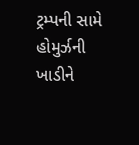ટ્રમ્પની સામે હોમુર્ઝની ખાડીને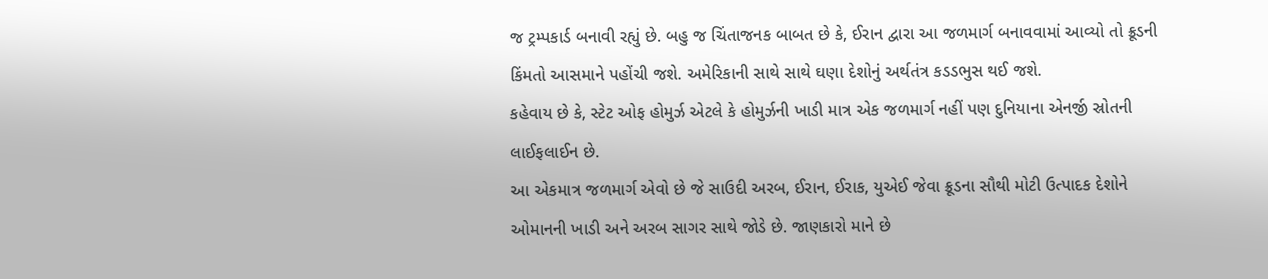જ ટ્રમ્પકાર્ડ બનાવી રહ્યું છે. બહુ જ ચિંતાજનક બાબત છે કે, ઈરાન દ્વારા આ જળમાર્ગ બનાવવામાં આવ્યો તો ક્રૂડની કિંમતો આસમાને પહોંચી જશે. અમેરિકાની સાથે સાથે ઘણા દેશોનું અર્થતંત્ર કડડભુસ થઈ જશે.
કહેવાય છે કે, સ્ટેટ ઓફ હોમુર્ઝ એટલે કે હોમુર્ઝની ખાડી માત્ર એક જળમાર્ગ નહીં પણ દુનિયાના એનર્જી સ્રોતની લાઈફલાઈન છે.
આ એકમાત્ર જળમાર્ગ એવો છે જે સાઉદી અરબ, ઈરાન, ઈરાક, યુએઈ જેવા ક્રૂડના સૌથી મોટી ઉત્પાદક દેશોને ઓમાનની ખાડી અને અરબ સાગર સાથે જોડે છે. જાણકારો માને છે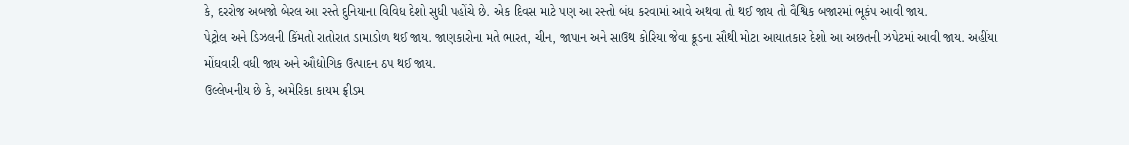કે, દરરોજ અબજો બેરલ આ રસ્તે દુનિયાના વિવિધ દેશો સુધી પહોંચે છે. એક દિવસ માટે પણ આ રસ્તો બંધ કરવામાં આવે અથવા તો થઈ જાય તો વૈશ્વિક બજારમાં ભૂકંપ આવી જાય.
પેટ્રોલ અને ડિઝલની કિંમતો રાતોરાત ડામાડોળ થઈ જાય. જાણકારોના મતે ભારત, ચીન, જાપાન અને સાઉથ કોરિયા જેવા ક્રૂડના સૌથી મોટા આયાતકાર દેશો આ અછતની ઝપેટમાં આવી જાય. અહીંયા મોંઘવારી વધી જાય અને ઔદ્યોગિક ઉત્પાદન ઠપ થઈ જાય.
ઉલ્લેખનીય છે કે, અમેરિકા કાયમ ફ્રીડમ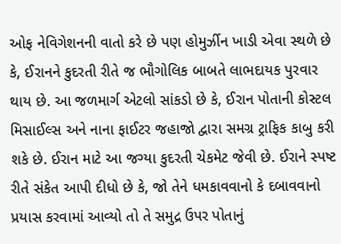ઓફ નેવિગેશનની વાતો કરે છે પણ હોમુર્ઝીન ખાડી એવા સ્થળે છે કે, ઈરાનને કુદરતી રીતે જ ભૌગોલિક બાબતે લાભદાયક પુરવાર થાય છે. આ જળમાર્ગ એટલો સાંકડો છે કે, ઈરાન પોતાની કોસ્ટલ મિસાઈલ્સ અને નાના ફાઈટર જહાજો દ્વારા સમગ્ર ટ્રાફિક કાબુ કરી શકે છે. ઈરાન માટે આ જગ્યા કુદરતી ચેકમેટ જેવી છે. ઈરાને સ્પષ્ટ રીતે સંકેત આપી દીધો છે કે, જો તેને ધમકાવવાનો કે દબાવવાનો પ્રયાસ કરવામાં આવ્યો તો તે સમુદ્ર ઉપર પોતાનું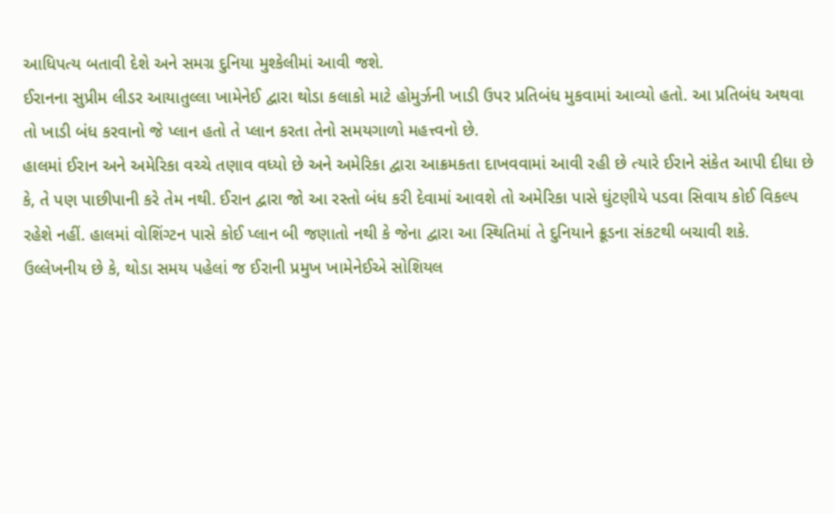આધિપત્ય બતાવી દેશે અને સમગ્ર દુનિયા મુશ્કેલીમાં આવી જશે.
ઈરાનના સુપ્રીમ લીડર આયાતુલ્લા ખામેનેઈ દ્વારા થોડા કલાકો માટે હોમુર્ઝની ખાડી ઉપર પ્રતિબંધ મુકવામાં આવ્યો હતો. આ પ્રતિબંધ અથવા તો ખાડી બંધ કરવાનો જે પ્લાન હતો તે પ્લાન કરતા તેનો સમયગાળો મહત્ત્વનો છે.
હાલમાં ઈરાન અને અમેરિકા વચ્ચે તણાવ વધ્યો છે અને અમેરિકા દ્વારા આક્રમકતા દાખવવામાં આવી રહી છે ત્યારે ઈરાને સંકેત આપી દીધા છે કે, તે પણ પાછીપાની કરે તેમ નથી. ઈરાન દ્વારા જો આ રસ્તો બંધ કરી દેવામાં આવશે તો અમેરિકા પાસે ઘુંટણીયે પડવા સિવાય કોઈ વિકલ્પ રહેશે નહીં. હાલમાં વોશિંગ્ટન પાસે કોઈ પ્લાન બી જણાતો નથી કે જેના દ્વારા આ સ્થિતિમાં તે દુનિયાને ક્રૂડના સંકટથી બચાવી શકે.
ઉલ્લેખનીય છે કે, થોડા સમય પહેલાં જ ઈરાની પ્રમુખ ખામેનેઈએ સોશિયલ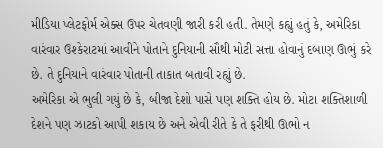મીડિયા પ્લેટફોર્મ એક્સ ઉપર ચેતવણી જારી કરી હતી. તેમણે કહ્યું હતું કે, અમેરિકા વારંવાર ઉશ્કેરાટમાં આવીને પોતાને દુનિયાની સૌથી મોટી સત્તા હોવાનું દબાણ ઊભું કરે છે. તે દુનિયાને વારંવાર પોતાની તાકાત બતાવી રહ્યું છે.
અમેરિકા એ ભુલી ગયું છે કે, બીજા દેશો પાસે પણ શક્તિ હોય છે. મોટા શક્તિશાળી દેશને પણ ઝાટકો આપી શકાય છે અને એવી રીતે કે તે ફરીથી ઊભો ન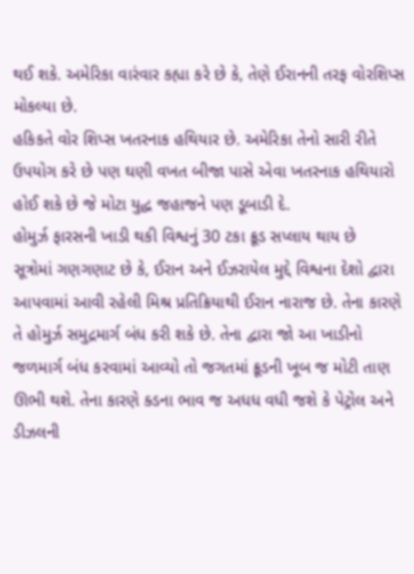થઈ શકે. અમેરિકા વારંવાર કહ્યા કરે છે કે, તેણે ઈરાનની તરફ વોરશિપ્સ મોકલ્યા છે.
હકિકતે વોર શિપ્સ ખતરનાક હથિયાર છે. અમેરિકા તેનો સારી રીતે ઉપયોગ કરે છે પણ ઘણી વખત બીજા પાસે એવા ખતરનાક હથિયારો હોઈ શકે છે જે મોટા યુદ્ધ જહાજને પણ ડૂબાડી દે.
હોમુર્ઝ ફારસની ખાડી થકી વિશ્વનું 30 ટકા ક્રૂડ સપ્લાય થાય છે
સૂત્રોમાં ગણગણાટ છે કે, ઈરાન અને ઈઝરાયેલ મુદ્દે વિશ્વના દેશો દ્વારા આપવામાં આવી રહેલી મિશ્ર પ્રતિક્રિયાથી ઈરાન નારાજ છે. તેના કારણે તે હોમુર્ઝ સમુદ્રમાર્ગ બંધ કરી શકે છે. તેના દ્વારા જો આ ખાડીનો જળમાર્ગ બંધ કરવામાં આવ્યો તો જગતમાં ક્રૂડની ખૂબ જ મોટી તાણ ઊભી થશે. તેના કારણે ક્ડના ભાવ જ અધધ વધી જશે કે પેટ્રોલ અને ડીઝલની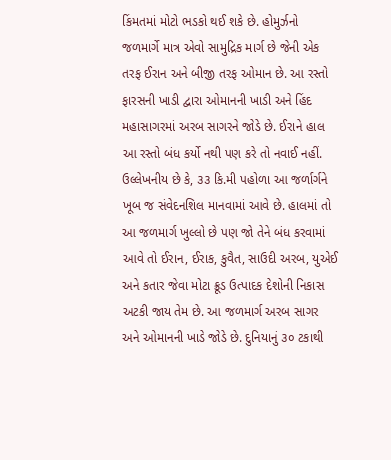કિંમતમાં મોટો ભડકો થઈ શકે છે. હોમુર્ઝનો જળમાર્ગે માત્ર એવો સામુદ્રિક માર્ગ છે જેની એક તરફ ઈરાન અને બીજી તરફ ઓમાન છે. આ રસ્તો ફારસની ખાડી દ્વારા ઓમાનની ખાડી અને હિંદ મહાસાગરમાં અરબ સાગરને જોડે છે. ઈરાને હાલ આ રસ્તો બંધ કર્યો નથી પણ કરે તો નવાઈ નહીં. ઉલ્લેખનીય છે કે, ૩૩ કિ.મી પહોળા આ જર્ળાર્ગને ખૂબ જ સંવેદનશિલ માનવામાં આવે છે. હાલમાં તો આ જળમાર્ગ ખુલ્લો છે પણ જો તેને બંધ કરવામાં આવે તો ઈરાન, ઈરાક, કુવૈત, સાઉદી અરબ, યુએઈ અને કતાર જેવા મોટા ક્રૂડ ઉત્પાદક દેશોની નિકાસ અટકી જાય તેમ છે. આ જળમાર્ગ અરબ સાગર અને ઓમાનની ખાડે જોડે છે. દુનિયાનું ૩૦ ટકાથી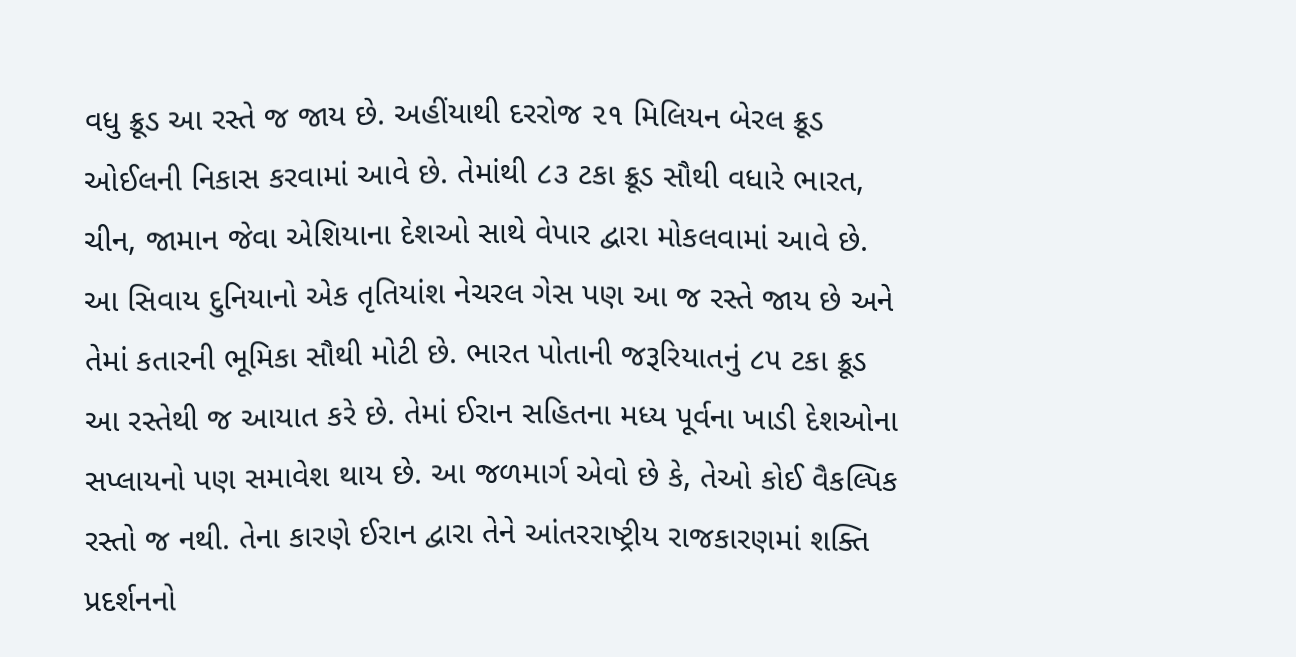વધુ ક્રૂડ આ રસ્તે જ જાય છે. અહીંયાથી દરરોજ ૨૧ મિલિયન બેરલ ક્રૂડ ઓઈલની નિકાસ કરવામાં આવે છે. તેમાંથી ૮૩ ટકા ક્રૂડ સૌથી વધારે ભારત, ચીન, જામાન જેવા એશિયાના દેશઓ સાથે વેપાર દ્વારા મોકલવામાં આવે છે. આ સિવાય દુનિયાનો એક તૃતિયાંશ નેચરલ ગેસ પણ આ જ રસ્તે જાય છે અને તેમાં કતારની ભૂમિકા સૌથી મોટી છે. ભારત પોતાની જરૂરિયાતનું ૮૫ ટકા ક્રૂડ આ રસ્તેથી જ આયાત કરે છે. તેમાં ઈરાન સહિતના મધ્ય પૂર્વના ખાડી દેશઓના સપ્લાયનો પણ સમાવેશ થાય છે. આ જળમાર્ગ એવો છે કે, તેઓ કોઈ વૈકલ્પિક રસ્તો જ નથી. તેના કારણે ઈરાન દ્વારા તેને આંતરરાષ્ટ્રીય રાજકારણમાં શક્તિ પ્રદર્શનનો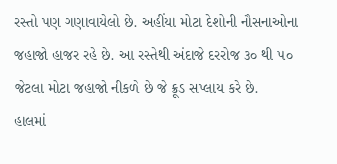રસ્તો પણ ગણાવાયેલો છે. અહીંયા મોટા દેશોની નૌસનાઓના જહાજો હાજર રહે છે. આ રસ્તેથી અંદાજે દરરોજ ૩૦ થી ૫૦ જેટલા મોટા જહાજો નીકળે છે જે ક્રૂડ સપ્લાય કરે છે.
હાલમાં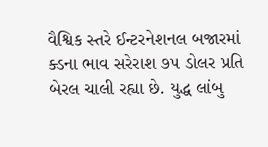વૈશ્વિક સ્તરે ઈન્ટરનેશનલ બજારમાં ક્ડના ભાવ સરેરાશ ૭૫ ડોલર પ્રતિ બેરલ ચાલી રહ્યા છે. યુદ્ધ લાંબુ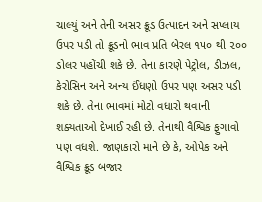ચાલ્યું અને તેની અસર ક્રૂડ ઉત્પાદન અને સપ્લાય ઉપર પડી તો ક્રૂડનો ભાવ પ્રતિ બેરલ ૧૫૦ થી ૨૦૦ ડોલર પહોંચી શકે છે. તેના કારણે પેટ્રોલ, ડીઝલ, કેરોસિન અને અન્ય ઈંધણો ઉપર પણ અસર પડી શકે છે. તેના ભાવમાં મોટો વધારો થવાની શક્યતાઓ દેખાઈ રહી છે. તેનાથી વૈશ્વિક ફુગાવો પણ વધશે. જાણકારો માને છે કે, ઓપેક અને વૈશ્વિક ક્રૂડ બજાર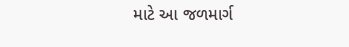માટે આ જળમાર્ગ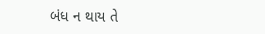બંધ ન થાય તે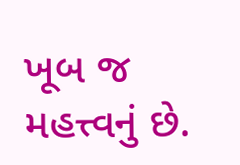ખૂબ જ મહત્ત્વનું છે.